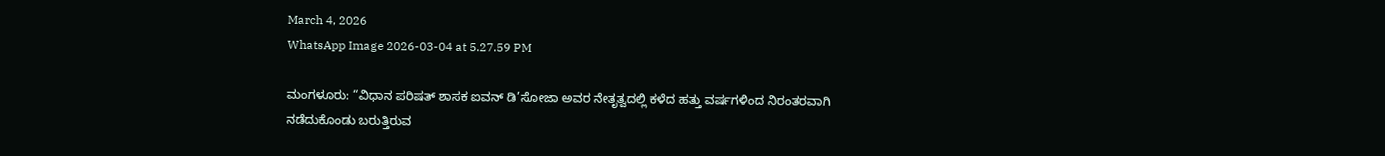March 4, 2026
WhatsApp Image 2026-03-04 at 5.27.59 PM

ಮಂಗಳೂರು: “ವಿಧಾನ ಪರಿಷತ್ ಶಾಸಕ ಐವನ್ ಡಿ’ಸೋಜಾ ಅವರ ನೇತೃತ್ವದಲ್ಲಿ ಕಳೆದ ಹತ್ತು ವರ್ಷಗಳಿಂದ ನಿರಂತರವಾಗಿ ನಡೆದುಕೊಂಡು ಬರುತ್ತಿರುವ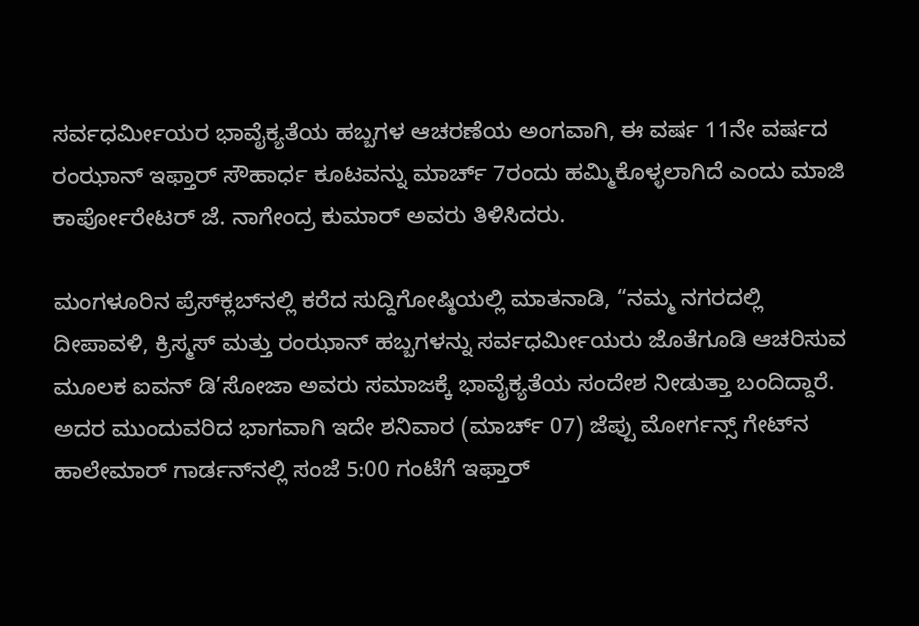ಸರ್ವಧರ್ಮೀಯರ ಭಾವೈಕ್ಯತೆಯ ಹಬ್ಬಗಳ ಆಚರಣೆಯ ಅಂಗವಾಗಿ, ಈ ವರ್ಷ 11ನೇ ವರ್ಷದ ರಂಝಾನ್ ಇಫ್ತಾರ್ ಸೌಹಾರ್ಧ ಕೂಟವನ್ನು ಮಾರ್ಚ್ 7ರಂದು ಹಮ್ಮಿಕೊಳ್ಳಲಾಗಿದೆ ಎಂದು ಮಾಜಿ ಕಾರ್ಪೋರೇಟರ್ ಜೆ. ನಾಗೇಂದ್ರ ಕುಮಾ‌ರ್ ಅವರು ತಿಳಿಸಿದರು.

ಮಂಗಳೂರಿನ ಪ್ರೆಸ್‌ಕ್ಲಬ್‌ನಲ್ಲಿ ಕರೆದ ಸುದ್ದಿಗೋಷ್ಠಿಯಲ್ಲಿ ಮಾತನಾಡಿ, “ನಮ್ಮ ನಗರದಲ್ಲಿ ದೀಪಾವಳಿ, ಕ್ರಿಸ್ಮಸ್ ಮತ್ತು ರಂಝಾನ್ ಹಬ್ಬಗಳನ್ನು ಸರ್ವಧರ್ಮೀಯರು ಜೊತೆಗೂಡಿ ಆಚರಿಸುವ ಮೂಲಕ ಐವನ್ ಡಿ’ಸೋಜಾ ಅವರು ಸಮಾಜಕ್ಕೆ ಭಾವೈಕ್ಯತೆಯ ಸಂದೇಶ ನೀಡುತ್ತಾ ಬಂದಿದ್ದಾರೆ. ಅದರ ಮುಂದುವರಿದ ಭಾಗವಾಗಿ ಇದೇ ಶನಿವಾರ (ಮಾರ್ಚ್ 07) ಜೆಪ್ಪು ಮೋರ್ಗನ್ಸ್ ಗೇಟ್‌ನ ಹಾಲೇಮಾರ್ ಗಾರ್ಡನ್‌ನಲ್ಲಿ ಸಂಜೆ 5:00 ಗಂಟೆಗೆ ಇಫ್ತಾರ್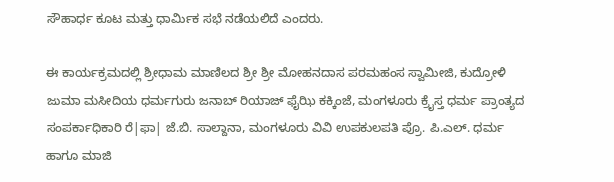ಸೌಹಾರ್ಧ ಕೂಟ ಮತ್ತು ಧಾರ್ಮಿಕ ಸಭೆ ನಡೆಯಲಿದೆ ಎಂದರು.

ಈ ಕಾರ್ಯಕ್ರಮದಲ್ಲಿ ಶ್ರೀಧಾಮ ಮಾಣಿಲದ ಶ್ರೀ ಶ್ರೀ ಮೋಹನದಾಸ ಪರಮಹಂಸ ಸ್ವಾಮೀಜಿ, ಕುದ್ರೋಳಿ ಜುಮಾ ಮಸೀದಿಯ ಧರ್ಮಗುರು ಜನಾಬ್ ರಿಯಾಜ್ ಫೈಝಿ ಕಕ್ಕಿಂಜೆ, ಮಂಗಳೂರು ಕ್ರೈಸ್ತ ಧರ್ಮ ಪ್ರಾಂತ್ಯದ ಸಂಪರ್ಕಾಧಿಕಾರಿ ರೆ|ಫಾ| ಜೆ.ಬಿ. ಸಾಲ್ದಾನಾ, ಮಂಗಳೂರು ವಿವಿ ಉಪಕುಲಪತಿ ಪ್ರೊ. ಪಿ.ಎಲ್. ಧರ್ಮ ಹಾಗೂ ಮಾಜಿ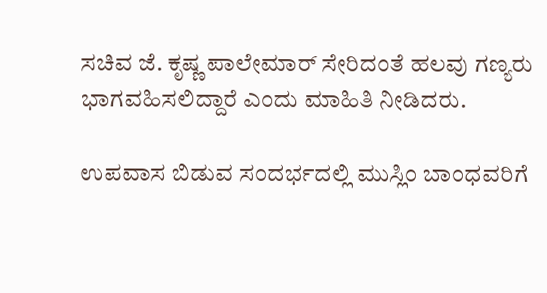ಸಚಿವ ಜೆ. ಕೃಷ್ಣ ಪಾಲೇಮಾರ್ ಸೇರಿದಂತೆ ಹಲವು ಗಣ್ಯರು ಭಾಗವಹಿಸಲಿದ್ದಾರೆ ಎಂದು ಮಾಹಿತಿ ನೀಡಿದರು.

ಉಪವಾಸ ಬಿಡುವ ಸಂದರ್ಭದಲ್ಲಿ ಮುಸ್ಲಿಂ ಬಾಂಧವರಿಗೆ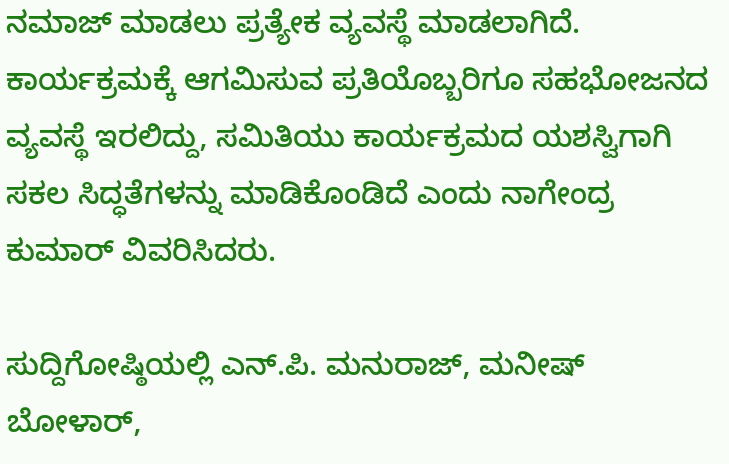ನಮಾಜ್ ಮಾಡಲು ಪ್ರತ್ಯೇಕ ವ್ಯವಸ್ಥೆ ಮಾಡಲಾಗಿದೆ. ಕಾರ್ಯಕ್ರಮಕ್ಕೆ ಆಗಮಿಸುವ ಪ್ರತಿಯೊಬ್ಬರಿಗೂ ಸಹಭೋಜನದ ವ್ಯವಸ್ಥೆ ಇರಲಿದ್ದು, ಸಮಿತಿಯು ಕಾರ್ಯಕ್ರಮದ ಯಶಸ್ವಿಗಾಗಿ ಸಕಲ ಸಿದ್ಧತೆಗಳನ್ನು ಮಾಡಿಕೊಂಡಿದೆ ಎಂದು ನಾಗೇಂದ್ರ ಕುಮಾರ್ ವಿವರಿಸಿದರು.

ಸುದ್ದಿಗೋಷ್ಠಿಯಲ್ಲಿ ಎನ್.ಪಿ. ಮನುರಾಜ್, ಮನೀಷ್ ಬೋಳಾರ್,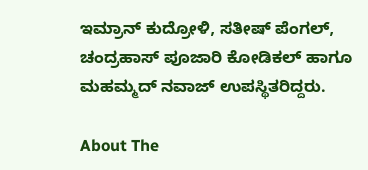ಇಮ್ರಾನ್ ಕುದ್ರೋಳಿ, ಸತೀಷ್ ಪೆಂಗಲ್, ಚಂದ್ರಹಾಸ್ ಪೂಜಾರಿ ಕೋಡಿಕಲ್ ಹಾಗೂ ಮಹಮ್ಮದ್ ನವಾಜ್ ಉಪಸ್ಥಿತರಿದ್ದರು.

About The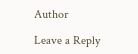Author

Leave a Reply